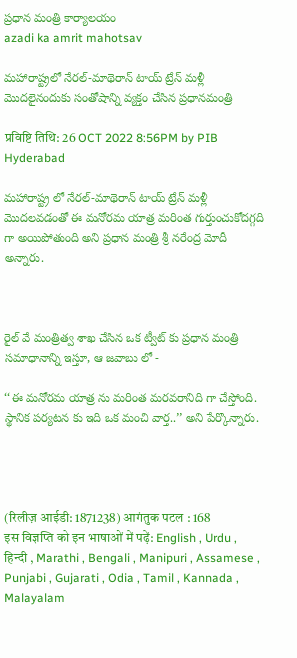ప్రధాన మంత్రి కార్యాలయం
azadi ka amrit mahotsav

మహారాష్ట్రలో నేరల్-మాథెరాన్ టాయ్ ట్రేన్ మళ్లీ మొదలైనందుకు సంతోషాన్ని వ్యక్తం చేసిన ప్రధానమంత్రి

प्रविष्टि तिथि: 26 OCT 2022 8:56PM by PIB Hyderabad

మహారాష్ట్ర లో నేరల్-మాథెరాన్ టాయ్ ట్రేన్ మళ్లీ మొదలవడంతో ఈ మనోరమ యాత్ర మరింత గుర్తుంచుకోదగ్గది గా అయిపోతుంది అని ప్రధాన మంత్రి శ్రీ నరేంద్ర మోదీ అన్నారు.



రైల్ వే మంత్రిత్వ శాఖ చేసిన ఒక ట్వీట్ కు ప్రధాన మంత్రి సమాధానాన్ని ఇస్తూ, ఆ జవాబు లో -

‘‘ఈ మనోరమ యాత్ర ను మరింత మరవరానిది గా చేస్తోంది. స్థానిక పర్యటన కు ఇది ఒక మంచి వార్త..’’ అని పేర్కొన్నారు.




(रिलीज़ आईडी: 1871238) आगंतुक पटल : 168
इस विज्ञप्ति को इन भाषाओं में पढ़ें: English , Urdu , हिन्दी , Marathi , Bengali , Manipuri , Assamese , Punjabi , Gujarati , Odia , Tamil , Kannada , Malayalam